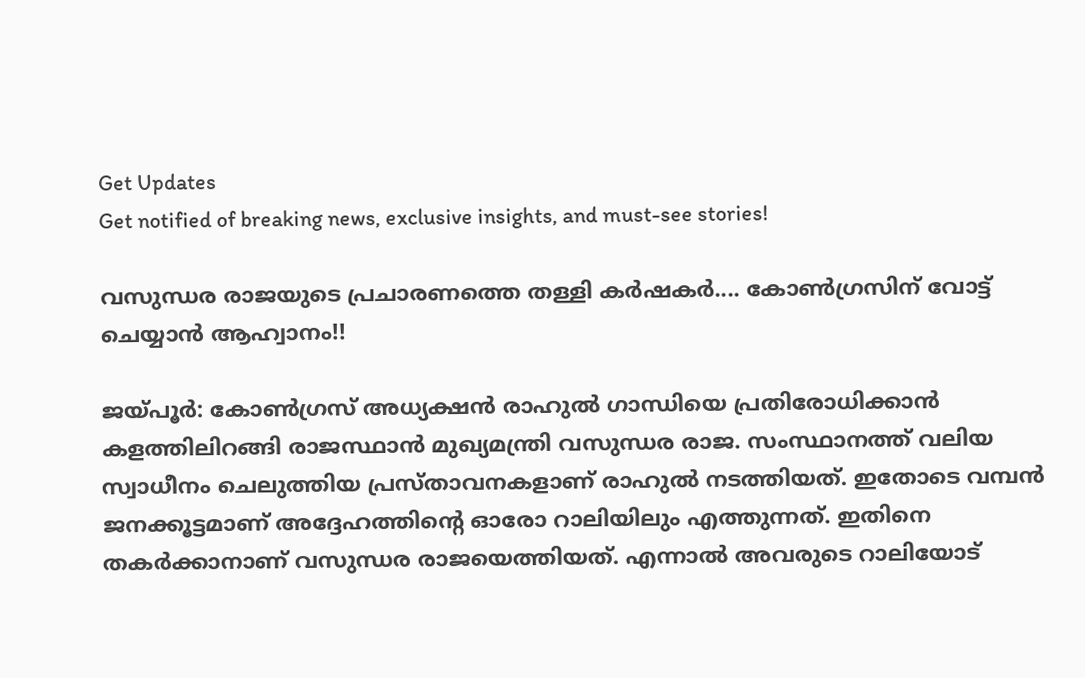Get Updates
Get notified of breaking news, exclusive insights, and must-see stories!

വസുന്ധര രാജയുടെ പ്രചാരണത്തെ തള്ളി കര്‍ഷകര്‍.... കോണ്‍ഗ്രസിന് വോട്ട് ചെയ്യാന്‍ ആഹ്വാനം!!

ജയ്പൂര്‍: കോണ്‍ഗ്രസ് അധ്യക്ഷന്‍ രാഹുല്‍ ഗാന്ധിയെ പ്രതിരോധിക്കാന്‍ കളത്തിലിറങ്ങി രാജസ്ഥാന്‍ മുഖ്യമന്ത്രി വസുന്ധര രാജ. സംസ്ഥാനത്ത് വലിയ സ്വാധീനം ചെലുത്തിയ പ്രസ്താവനകളാണ് രാഹുല്‍ നടത്തിയത്. ഇതോടെ വമ്പന്‍ ജനക്കൂട്ടമാണ് അദ്ദേഹത്തിന്റെ ഓരോ റാലിയിലും എത്തുന്നത്. ഇതിനെ തകര്‍ക്കാനാണ് വസുന്ധര രാജയെത്തിയത്. എന്നാല്‍ അവരുടെ റാലിയോട്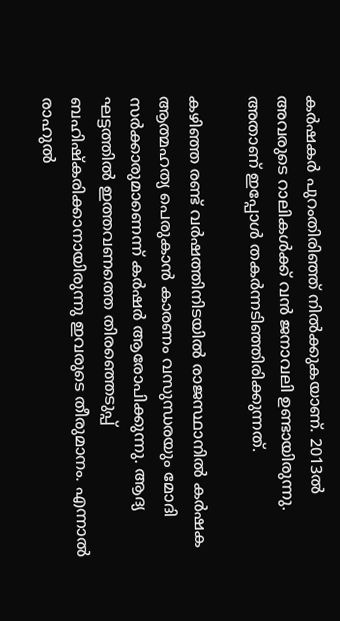കര്‍ഷകര്‍ പുറംതിരിഞ്ഞ് നില്‍ക്കുകയാണ്. 2013ല്‍ അവരുടെ റാലികള്‍ക്ക് വന്‍ ജനാവലി ഉണ്ടായിരുന്നു. അതാണ് ഇപ്പോള്‍ തകര്‍ന്നടിഞ്ഞിരിക്കുന്നത്.

കഴിഞ്ഞ രണ്ട് വര്‍ഷത്തിനിടയില്‍ രാജസ്ഥാനില്‍ കര്‍ഷക ആത്മഹത്യ പെരുകാന്‍ കാരണം വസുന്ധരയും മോദി സര്‍ക്കാരുമാണെന്ന് കര്‍ഷര്‍ ആരോപിക്കുന്നു. ആദ്യ ഘട്ടത്തില്‍ ഇത്തവണത്തെ തിരഞ്ഞെടുപ്പ് ബഹിഷ്‌കരിക്കാനായിരുന്നു ഇവരുടെ തീരുമാനം. എന്നാല്‍ രാഹുല്‍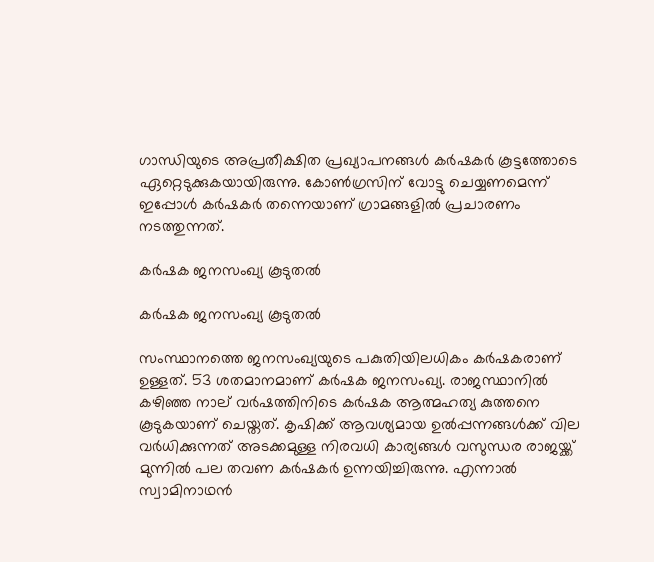ഗാന്ധിയുടെ അപ്രതീക്ഷിത പ്രഖ്യാപനങ്ങള്‍ കര്‍ഷകര്‍ കൂട്ടത്തോടെ ഏറ്റെടുക്കുകയായിരുന്നു. കോണ്‍ഗ്രസിന് വോട്ടു ചെയ്യണമെന്ന് ഇപ്പോള്‍ കര്‍ഷകര്‍ തന്നെയാണ് ഗ്രാമങ്ങളില്‍ പ്രചാരണം നടത്തുന്നത്.

കര്‍ഷക ജനസംഖ്യ കൂടുതല്‍

കര്‍ഷക ജനസംഖ്യ കൂടുതല്‍

സംസ്ഥാനത്തെ ജനസംഖ്യയുടെ പകുതിയിലധികം കര്‍ഷകരാണ് ഉള്ളത്. 53 ശതമാനമാണ് കര്‍ഷക ജനസംഖ്യ. രാജസ്ഥാനില്‍ കഴിഞ്ഞ നാല് വര്‍ഷത്തിനിടെ കര്‍ഷക ആത്മഹത്യ കുത്തനെ കൂടുകയാണ് ചെയ്തത്. കൃഷിക്ക് ആവശ്യമായ ഉല്‍പ്പന്നങ്ങള്‍ക്ക് വില വര്‍ധിക്കുന്നത് അടക്കമുള്ള നിരവധി കാര്യങ്ങള്‍ വസുന്ധര രാജയ്ക്ക് മുന്നില്‍ പല തവണ കര്‍ഷകര്‍ ഉന്നയിച്ചിരുന്നു. എന്നാല്‍ സ്വാമിനാഥന്‍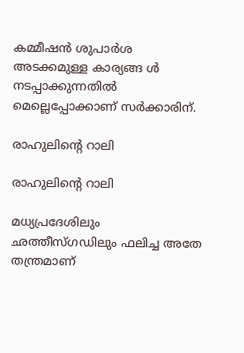കമ്മീഷന്‍ ശുപാര്‍ശ അടക്കമുള്ള കാര്യങ്ങ ള്‍ നടപ്പാക്കുന്നതില്‍ മെല്ലെപ്പോക്കാണ് സര്‍ക്കാരിന്.

രാഹുലിന്റെ റാലി

രാഹുലിന്റെ റാലി

മധ്യപ്രദേശിലും ഛത്തീസ്ഗഡിലും ഫലിച്ച അതേ തന്ത്രമാണ്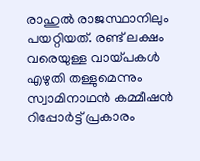രാഹുല്‍ രാജസ്ഥാനിലും പയറ്റിയത്. രണ്ട് ലക്ഷം വരെയുള്ള വായ്പകള്‍ എഴുതി തള്ളുമെന്നും സ്വാമിനാഥന്‍ കമ്മീഷന്‍ റിപ്പോര്‍ട്ട് പ്രകാരം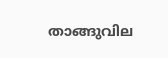താങ്ങുവില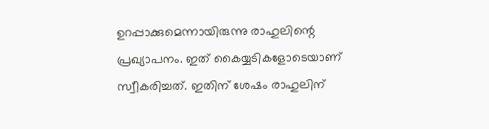ഉറപ്പാക്കുമെന്നായിരുന്നു രാഹുലിന്റെ പ്രഖ്യാപനം. ഇത് കൈയ്യടികളോടെയാണ് സ്വീകരിച്ചത്. ഇതിന് ശേഷം രാഹുലിന്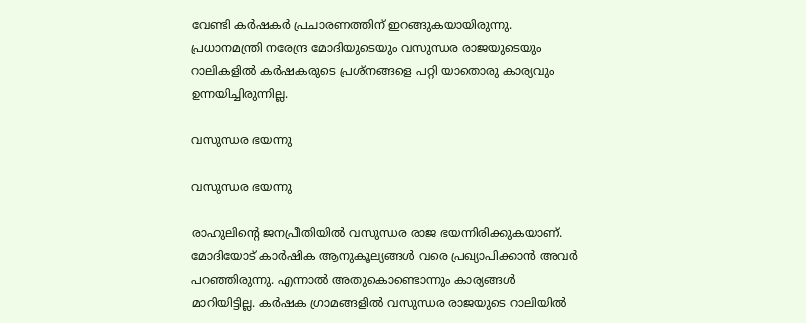വേണ്ടി കര്‍ഷകര്‍ പ്രചാരണത്തിന് ഇറങ്ങുകയായിരുന്നു. പ്രധാനമന്ത്രി നരേന്ദ്ര മോദിയുടെയും വസുന്ധര രാജയുടെയും റാലികളില്‍ കര്‍ഷകരുടെ പ്രശ്‌നങ്ങളെ പറ്റി യാതൊരു കാര്യവും ഉന്നയിച്ചിരുന്നില്ല.

വസുന്ധര ഭയന്നു

വസുന്ധര ഭയന്നു

രാഹുലിന്റെ ജനപ്രീതിയില്‍ വസുന്ധര രാജ ഭയന്നിരിക്കുകയാണ്. മോദിയോട് കാര്‍ഷിക ആനുകൂല്യങ്ങള്‍ വരെ പ്രഖ്യാപിക്കാന്‍ അവര്‍ പറഞ്ഞിരുന്നു. എന്നാല്‍ അതുകൊണ്ടൊന്നും കാര്യങ്ങള്‍ മാറിയിട്ടില്ല. കര്‍ഷക ഗ്രാമങ്ങളില്‍ വസുന്ധര രാജയുടെ റാലിയില്‍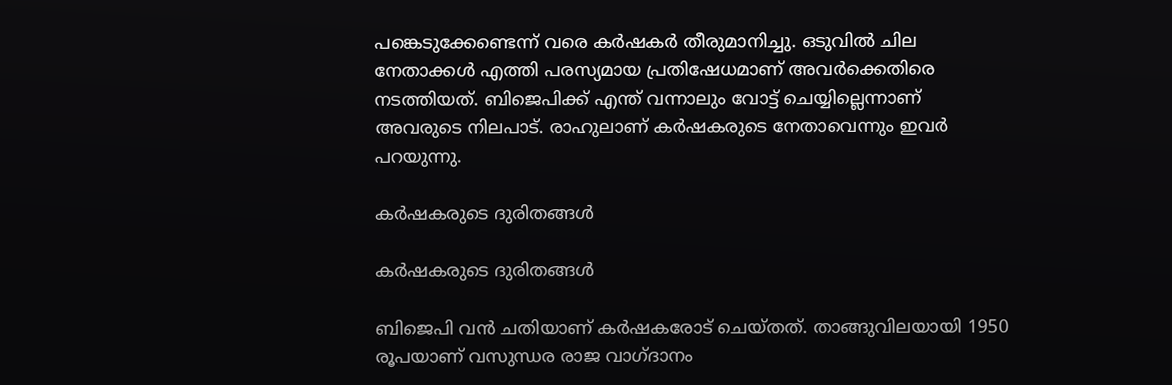പങ്കെടുക്കേണ്ടെന്ന് വരെ കര്‍ഷകര്‍ തീരുമാനിച്ചു. ഒടുവില്‍ ചില നേതാക്കള്‍ എത്തി പരസ്യമായ പ്രതിഷേധമാണ് അവര്‍ക്കെതിരെ നടത്തിയത്. ബിജെപിക്ക് എന്ത് വന്നാലും വോട്ട് ചെയ്യില്ലെന്നാണ് അവരുടെ നിലപാട്. രാഹുലാണ് കര്‍ഷകരുടെ നേതാവെന്നും ഇവര്‍ പറയുന്നു.

കര്‍ഷകരുടെ ദുരിതങ്ങള്‍

കര്‍ഷകരുടെ ദുരിതങ്ങള്‍

ബിജെപി വന്‍ ചതിയാണ് കര്‍ഷകരോട് ചെയ്തത്. താങ്ങുവിലയായി 1950 രൂപയാണ് വസുന്ധര രാജ വാഗ്ദാനം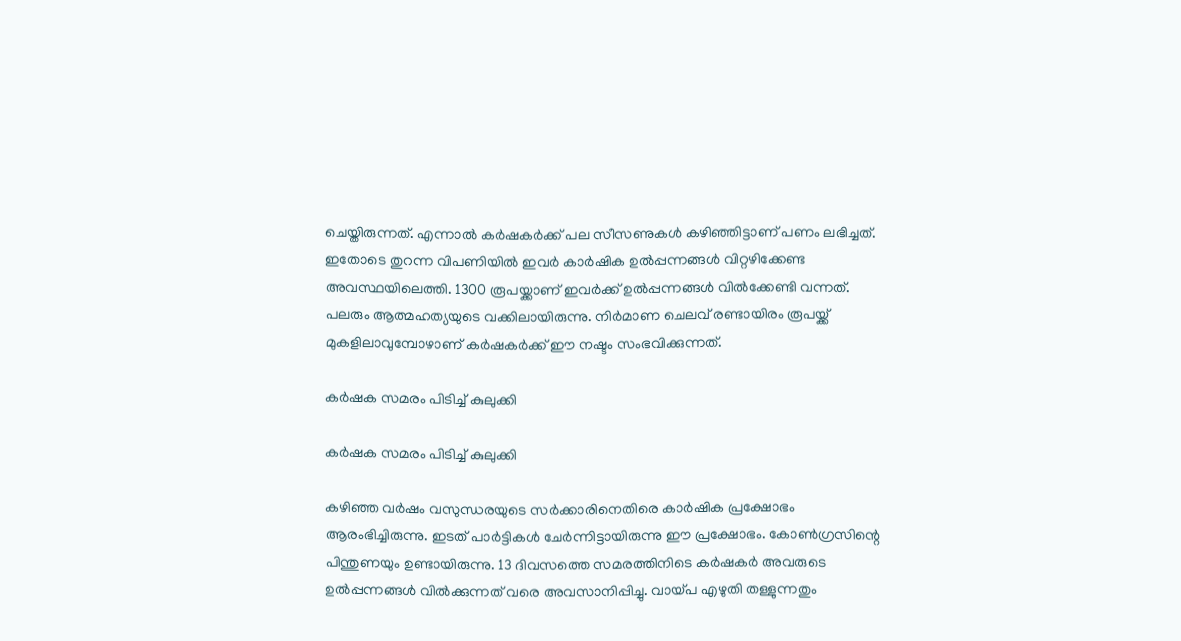ചെയ്തിരുന്നത്. എന്നാല്‍ കര്‍ഷകര്‍ക്ക് പല സീസണുകള്‍ കഴിഞ്ഞിട്ടാണ് പണം ലഭിച്ചത്. ഇതോടെ തുറന്ന വിപണിയില്‍ ഇവര്‍ കാര്‍ഷിക ഉല്‍പ്പന്നങ്ങള്‍ വിറ്റഴിക്കേണ്ട അവസ്ഥയിലെത്തി. 1300 രൂപയ്ക്കാണ് ഇവര്‍ക്ക് ഉല്‍പ്പന്നങ്ങള്‍ വില്‍ക്കേണ്ടി വന്നത്. പലരും ആത്മഹത്യയുടെ വക്കിലായിരുന്നു. നിര്‍മാണ ചെലവ് രണ്ടായിരം രൂപയ്ക്ക് മുകളിലാവുമ്പോഴാണ് കര്‍ഷകര്‍ക്ക് ഈ നഷ്ടം സംഭവിക്കുന്നത്.

കര്‍ഷക സമരം പിടിച്ച് കുലുക്കി

കര്‍ഷക സമരം പിടിച്ച് കുലുക്കി

കഴിഞ്ഞ വര്‍ഷം വസുന്ധരയുടെ സര്‍ക്കാരിനെതിരെ കാര്‍ഷിക പ്രക്ഷോഭം ആരംഭിച്ചിരുന്നു. ഇടത് പാര്‍ട്ടികള്‍ ചേര്‍ന്നിട്ടായിരുന്നു ഈ പ്രക്ഷോഭം. കോണ്‍ഗ്രസിന്റെ പിന്തുണയും ഉണ്ടായിരുന്നു. 13 ദിവസത്തെ സമരത്തിനിടെ കര്‍ഷകര്‍ അവരുടെ ഉല്‍പ്പന്നങ്ങള്‍ വില്‍ക്കുന്നത് വരെ അവസാനിപ്പിച്ചു. വായ്പ എഴുതി തള്ളുന്നതും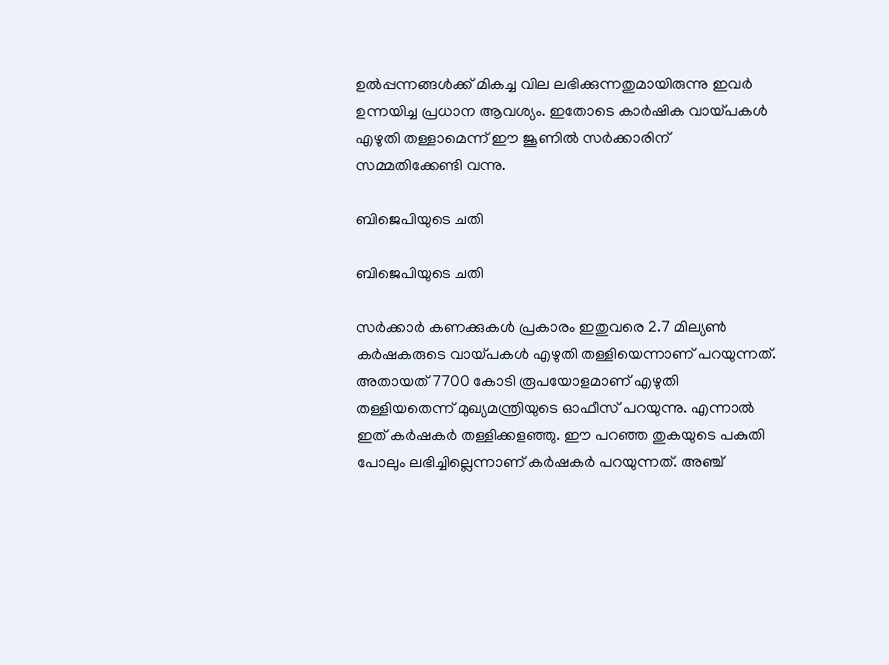ഉല്‍പ്പന്നങ്ങള്‍ക്ക് മികച്ച വില ലഭിക്കുന്നതുമായിരുന്നു ഇവര്‍ ഉന്നയിച്ച പ്രധാന ആവശ്യം. ഇതോടെ കാര്‍ഷിക വായ്പകള്‍ എഴുതി തള്ളാമെന്ന് ഈ ജൂണില്‍ സര്‍ക്കാരിന് സമ്മതിക്കേണ്ടി വന്നു.

ബിജെപിയുടെ ചതി

ബിജെപിയുടെ ചതി

സര്‍ക്കാര്‍ കണക്കുകള്‍ പ്രകാരം ഇതുവരെ 2.7 മില്യണ്‍ കര്‍ഷകരുടെ വായ്പകള്‍ എഴുതി തള്ളിയെന്നാണ് പറയുന്നത്. അതായത് 7700 കോടി രൂപയോളമാണ് എഴുതി തള്ളിയതെന്ന് മുഖ്യമന്ത്രിയുടെ ഓഫീസ് പറയുന്നു. എന്നാല്‍ ഇത് കര്‍ഷകര്‍ തള്ളിക്കളഞ്ഞു. ഈ പറഞ്ഞ തുകയുടെ പകുതി പോലും ലഭിച്ചില്ലെന്നാണ് കര്‍ഷകര്‍ പറയുന്നത്. അഞ്ച്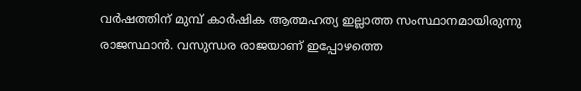വര്‍ഷത്തിന് മുമ്പ് കാര്‍ഷിക ആത്മഹത്യ ഇല്ലാത്ത സംസ്ഥാനമായിരുന്നു രാജസ്ഥാന്‍. വസുന്ധര രാജയാണ് ഇപ്പോഴത്തെ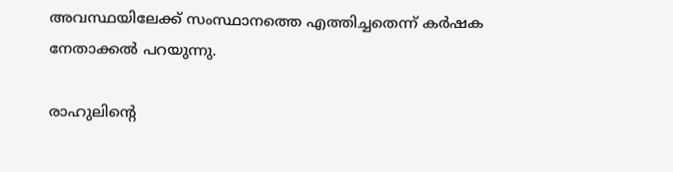അവസ്ഥയിലേക്ക് സംസ്ഥാനത്തെ എത്തിച്ചതെന്ന് കര്‍ഷക നേതാക്കല്‍ പറയുന്നു.

രാഹുലിന്റെ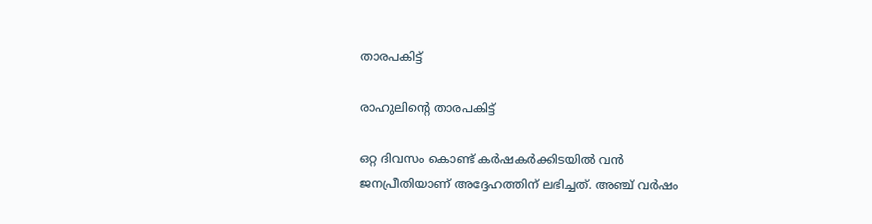താരപകിട്ട്

രാഹുലിന്റെ താരപകിട്ട്

ഒറ്റ ദിവസം കൊണ്ട് കര്‍ഷകര്‍ക്കിടയില്‍ വന്‍ ജനപ്രീതിയാണ് അദ്ദേഹത്തിന് ലഭിച്ചത്. അഞ്ച് വര്‍ഷം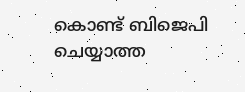കൊണ്ട് ബിജെപി ചെയ്യാത്ത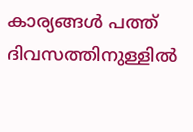കാര്യങ്ങള്‍ പത്ത് ദിവസത്തിനുള്ളില്‍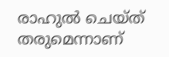രാഹുല്‍ ചെയ്ത് തരുമെന്നാണ്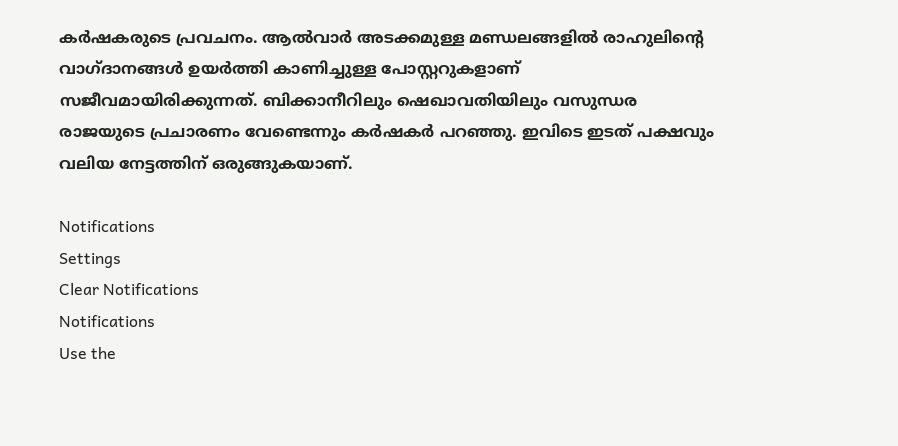കര്‍ഷകരുടെ പ്രവചനം. ആല്‍വാര്‍ അടക്കമുള്ള മണ്ഡലങ്ങളില്‍ രാഹുലിന്റെ വാഗ്ദാനങ്ങള്‍ ഉയര്‍ത്തി കാണിച്ചുള്ള പോസ്റ്ററുകളാണ് സജീവമായിരിക്കുന്നത്. ബിക്കാനീറിലും ഷെഖാവതിയിലും വസുന്ധര രാജയുടെ പ്രചാരണം വേണ്ടെന്നും കര്‍ഷകര്‍ പറഞ്ഞു. ഇവിടെ ഇടത് പക്ഷവും വലിയ നേട്ടത്തിന് ഒരുങ്ങുകയാണ്.

Notifications
Settings
Clear Notifications
Notifications
Use the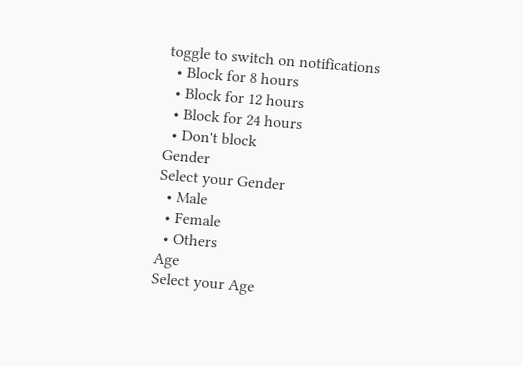toggle to switch on notifications
  • Block for 8 hours
  • Block for 12 hours
  • Block for 24 hours
  • Don't block
Gender
Select your Gender
  • Male
  • Female
  • Others
Age
Select your Age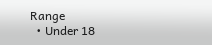Range
  • Under 18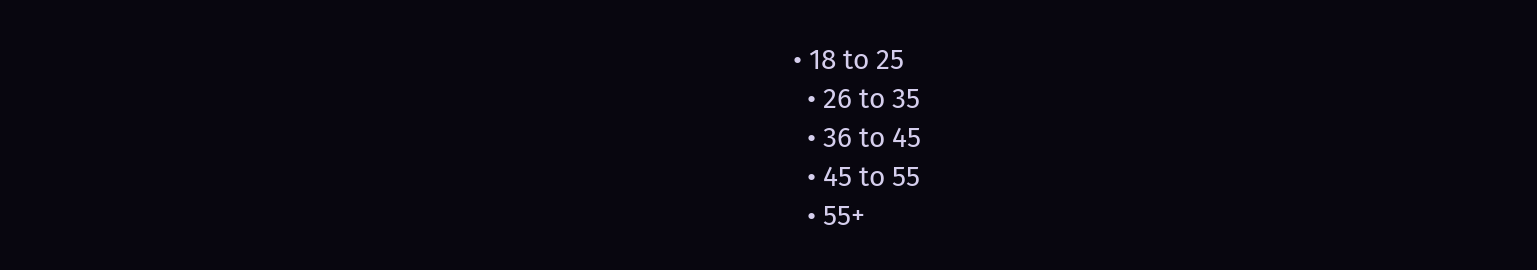• 18 to 25
  • 26 to 35
  • 36 to 45
  • 45 to 55
  • 55+